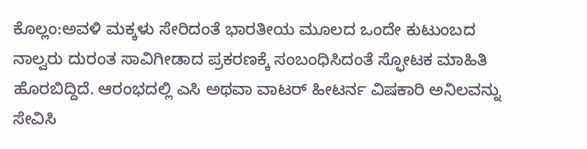ಕೊಲ್ಲಂ:ಅವಳಿ ಮಕ್ಕಳು ಸೇರಿದಂತೆ ಭಾರತೀಯ ಮೂಲದ ಒಂದೇ ಕುಟುಂಬದ ನಾಲ್ವರು ದುರಂತ ಸಾವಿಗೀಡಾದ ಪ್ರಕರಣಕ್ಕೆ ಸಂಬಂಧಿಸಿದಂತೆ ಸ್ಫೋಟಕ ಮಾಹಿತಿ ಹೊರಬಿದ್ದಿದೆ. ಆರಂಭದಲ್ಲಿ ಎಸಿ ಅಥವಾ ವಾಟರ್ ಹೀಟರ್ನ ವಿಷಕಾರಿ ಅನಿಲವನ್ನು ಸೇವಿಸಿ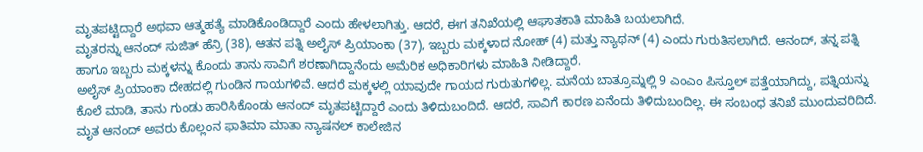ಮೃತಪಟ್ಟಿದ್ದಾರೆ ಅಥವಾ ಆತ್ಮಹತ್ಯೆ ಮಾಡಿಕೊಂಡಿದ್ದಾರೆ ಎಂದು ಹೇಳಲಾಗಿತ್ತು. ಆದರೆ, ಈಗ ತನಿಖೆಯಲ್ಲಿ ಆಘಾತಕಾತಿ ಮಾಹಿತಿ ಬಯಲಾಗಿದೆ.
ಮೃತರನ್ನು ಆನಂದ್ ಸುಜಿತ್ ಹೆನ್ರಿ (38), ಆತನ ಪತ್ನಿ ಅಲೈಸ್ ಪ್ರಿಯಾಂಕಾ (37), ಇಬ್ಬರು ಮಕ್ಕಳಾದ ನೋಹ್ (4) ಮತ್ತು ನ್ಯಾಥನ್ (4) ಎಂದು ಗುರುತಿಸಲಾಗಿದೆ. ಆನಂದ್, ತನ್ನ ಪತ್ನಿ ಹಾಗೂ ಇಬ್ಬರು ಮಕ್ಕಳನ್ನು ಕೊಂದು ತಾನು ಸಾವಿಗೆ ಶರಣಾಗಿದ್ದಾನೆಂದು ಅಮೆರಿಕ ಅಧಿಕಾರಿಗಳು ಮಾಹಿತಿ ನೀಡಿದ್ದಾರೆ.
ಅಲೈಸ್ ಪ್ರಿಯಾಂಕಾ ದೇಹದಲ್ಲಿ ಗುಂಡಿನ ಗಾಯಗಳಿವೆ. ಆದರೆ ಮಕ್ಕಳಲ್ಲಿ ಯಾವುದೇ ಗಾಯದ ಗುರುತುಗಳಿಲ್ಲ. ಮನೆಯ ಬಾತ್ರೂಮ್ನಲ್ಲಿ 9 ಎಂಎಂ ಪಿಸ್ತೂಲ್ ಪತ್ತೆಯಾಗಿದ್ದು, ಪತ್ನಿಯನ್ನು ಕೊಲೆ ಮಾಡಿ, ತಾನು ಗುಂಡು ಹಾರಿಸಿಕೊಂಡು ಆನಂದ್ ಮೃತಪಟ್ಟಿದ್ದಾರೆ ಎಂದು ತಿಳಿದುಬಂದಿದೆ. ಆದರೆ, ಸಾವಿಗೆ ಕಾರಣ ಏನೆಂದು ತಿಳಿದುಬಂದಿಲ್ಲ. ಈ ಸಂಬಂಧ ತನಿಖೆ ಮುಂದುವರಿದಿದೆ.
ಮೃತ ಆನಂದ್ ಅವರು ಕೊಲ್ಲಂನ ಫಾತಿಮಾ ಮಾತಾ ನ್ಯಾಷನಲ್ ಕಾಲೇಜಿನ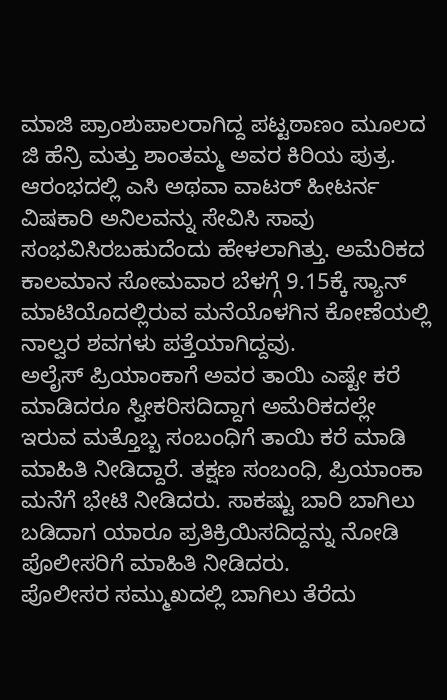ಮಾಜಿ ಪ್ರಾಂಶುಪಾಲರಾಗಿದ್ದ ಪಟ್ಟಠಾಣಂ ಮೂಲದ ಜಿ ಹೆನ್ರಿ ಮತ್ತು ಶಾಂತಮ್ಮ ಅವರ ಕಿರಿಯ ಪುತ್ರ. ಆರಂಭದಲ್ಲಿ ಎಸಿ ಅಥವಾ ವಾಟರ್ ಹೀಟರ್ನ ವಿಷಕಾರಿ ಅನಿಲವನ್ನು ಸೇವಿಸಿ ಸಾವು ಸಂಭವಿಸಿರಬಹುದೆಂದು ಹೇಳಲಾಗಿತ್ತು. ಅಮೆರಿಕದ ಕಾಲಮಾನ ಸೋಮವಾರ ಬೆಳಗ್ಗೆ 9.15ಕ್ಕೆ ಸ್ಯಾನ್ ಮಾಟಿಯೊದಲ್ಲಿರುವ ಮನೆಯೊಳಗಿನ ಕೋಣೆಯಲ್ಲಿ ನಾಲ್ವರ ಶವಗಳು ಪತ್ತೆಯಾಗಿದ್ದವು.
ಅಲೈಸ್ ಪ್ರಿಯಾಂಕಾಗೆ ಅವರ ತಾಯಿ ಎಷ್ಟೇ ಕರೆ ಮಾಡಿದರೂ ಸ್ವೀಕರಿಸದಿದ್ದಾಗ ಅಮೆರಿಕದಲ್ಲೇ ಇರುವ ಮತ್ತೊಬ್ಬ ಸಂಬಂಧಿಗೆ ತಾಯಿ ಕರೆ ಮಾಡಿ ಮಾಹಿತಿ ನೀಡಿದ್ದಾರೆ. ತಕ್ಷಣ ಸಂಬಂಧಿ, ಪ್ರಿಯಾಂಕಾ ಮನೆಗೆ ಭೇಟಿ ನೀಡಿದರು. ಸಾಕಷ್ಟು ಬಾರಿ ಬಾಗಿಲು ಬಡಿದಾಗ ಯಾರೂ ಪ್ರತಿಕ್ರಿಯಿಸದಿದ್ದನ್ನು ನೋಡಿ ಪೊಲೀಸರಿಗೆ ಮಾಹಿತಿ ನೀಡಿದರು.
ಪೊಲೀಸರ ಸಮ್ಮುಖದಲ್ಲಿ ಬಾಗಿಲು ತೆರೆದು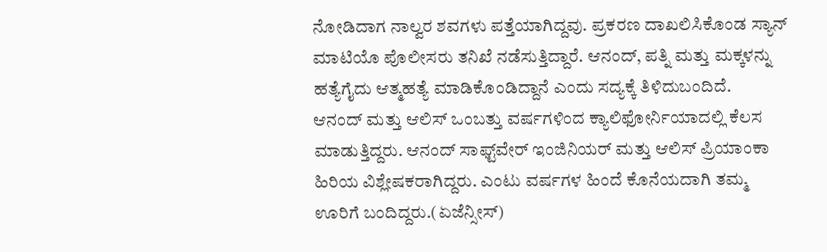ನೋಡಿದಾಗ ನಾಲ್ವರ ಶವಗಳು ಪತ್ತೆಯಾಗಿದ್ದವು. ಪ್ರಕರಣ ದಾಖಲಿಸಿಕೊಂಡ ಸ್ಯಾನ್ ಮಾಟಿಯೊ ಪೊಲೀಸರು ತನಿಖೆ ನಡೆಸುತ್ತಿದ್ದಾರೆ. ಆನಂದ್, ಪತ್ನಿ ಮತ್ತು ಮಕ್ಕಳನ್ನು ಹತ್ಯೆಗೈದು ಆತ್ಮಹತ್ಯೆ ಮಾಡಿಕೊಂಡಿದ್ದಾನೆ ಎಂದು ಸದ್ಯಕ್ಕೆ ತಿಳಿದುಬಂದಿದೆ.
ಆನಂದ್ ಮತ್ತು ಆಲಿಸ್ ಒಂಬತ್ತು ವರ್ಷಗಳಿಂದ ಕ್ಯಾಲಿಫೋರ್ನಿಯಾದಲ್ಲಿ ಕೆಲಸ ಮಾಡುತ್ತಿದ್ದರು. ಆನಂದ್ ಸಾಫ್ಟ್‌ವೇರ್ ಇಂಜಿನಿಯರ್ ಮತ್ತು ಆಲಿಸ್ ಪ್ರಿಯಾಂಕಾ ಹಿರಿಯ ವಿಶ್ಲೇಷಕರಾಗಿದ್ದರು. ಎಂಟು ವರ್ಷಗಳ ಹಿಂದೆ ಕೊನೆಯದಾಗಿ ತಮ್ಮ ಊರಿಗೆ ಬಂದಿದ್ದರು.(ಏಜೆನ್ಸೀಸ್)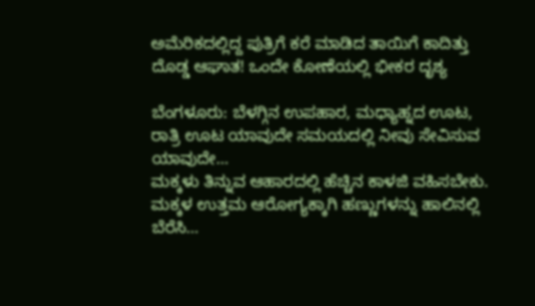ಅಮೆರಿಕದಲ್ಲಿದ್ದ ಪುತ್ರಿಗೆ ಕರೆ ಮಾಡಿದ ತಾಯಿಗೆ ಕಾದಿತ್ತು ದೊಡ್ಡ ಆಘಾತ! ಒಂದೇ ಕೋಣೆಯಲ್ಲಿ ಭೀಕರ ದೃಶ್ಯ

ಬೆಂಗಳೂರು: ಬೆಳಗ್ಗಿನ ಉಪಹಾರ, ಮಧ್ಯಾಹ್ನದ ಊಟ, ರಾತ್ರಿ ಊಟ ಯಾವುದೇ ಸಮಯದಲ್ಲಿ ನೀವು ಸೇವಿಸುವ ಯಾವುದೇ…
ಮಕ್ಕಳು ತಿನ್ನುವ ಆಹಾರದಲ್ಲಿ ಹೆಚ್ಚಿನ ಕಾಳಜಿ ವಹಿಸಬೇಕು. ಮಕ್ಕಳ ಉತ್ತಮ ಆರೋಗ್ಯಕ್ಕಾಗಿ ಹಣ್ಣುಗಳನ್ನು ಹಾಲಿನಲ್ಲಿ ಬೆರೆಸಿ…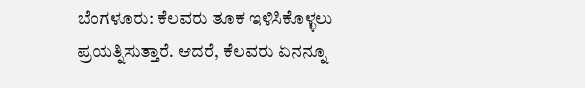ಬೆಂಗಳೂರು: ಕೆಲವರು ತೂಕ ಇಳಿಸಿಕೊಳ್ಳಲು ಪ್ರಯತ್ನಿಸುತ್ತಾರೆ. ಆದರೆ, ಕೆಲವರು ಏನನ್ನೂ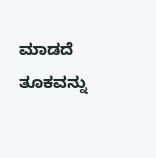ಮಾಡದೆ ತೂಕವನ್ನು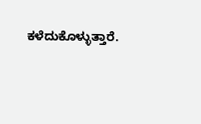ಕಳೆದುಕೊಳ್ಳುತ್ತಾರೆ.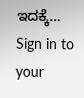ಇದಕ್ಕೆ…
Sign in to your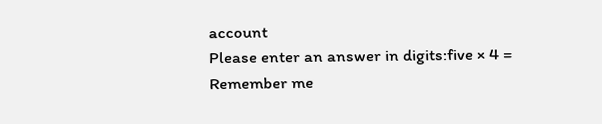account
Please enter an answer in digits:five × 4 =
Remember me